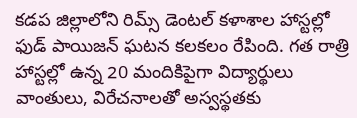కడప జిల్లాలోని రిమ్స్ డెంటల్ కళాశాల హాస్టల్లో ఫుడ్ పాయిజన్ ఘటన కలకలం రేపింది. గత రాత్రి హాస్టల్లో ఉన్న 20 మందికిపైగా విద్యార్థులు వాంతులు, విరేచనాలతో అస్వస్థతకు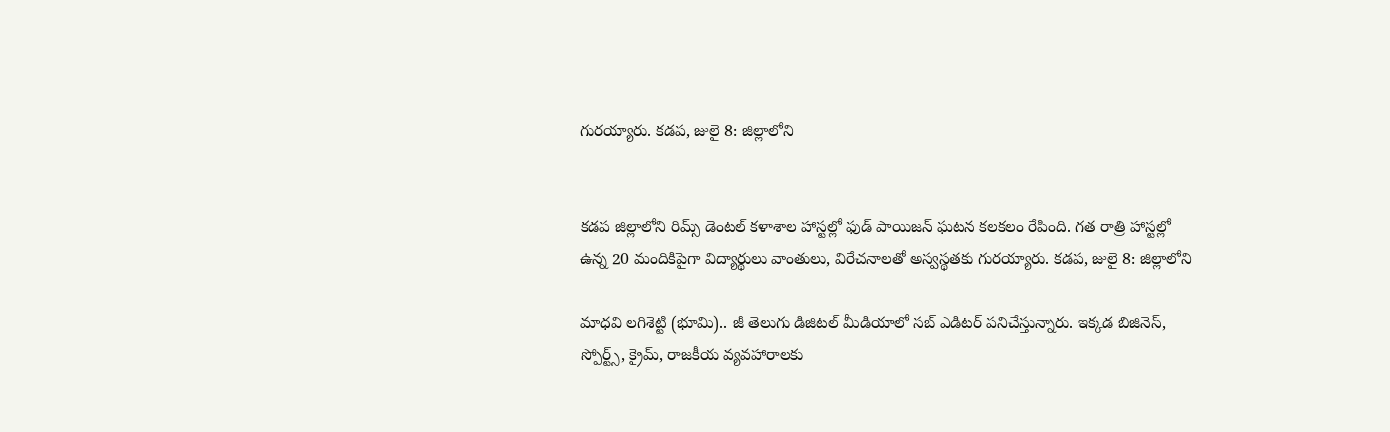గురయ్యారు. కడప, జులై 8: జిల్లాలోని


కడప జిల్లాలోని రిమ్స్ డెంటల్ కళాశాల హాస్టల్లో ఫుడ్ పాయిజన్ ఘటన కలకలం రేపింది. గత రాత్రి హాస్టల్లో ఉన్న 20 మందికిపైగా విద్యార్థులు వాంతులు, విరేచనాలతో అస్వస్థతకు గురయ్యారు. కడప, జులై 8: జిల్లాలోని

మాధవి లగిశెట్టి (భూమి).. జీ తెలుగు డిజిటల్ మీడియాలో సబ్ ఎడిటర్ పనిచేస్తున్నారు. ఇక్కడ బిజినెస్, స్పోర్ట్స్, క్రైమ్, రాజకీయ వ్యవహారాలకు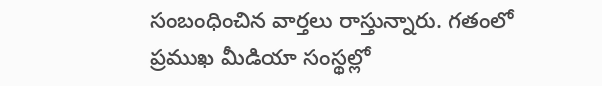సంబంధించిన వార్తలు రాస్తున్నారు. గతంలో ప్రముఖ మీడియా సంస్థల్లో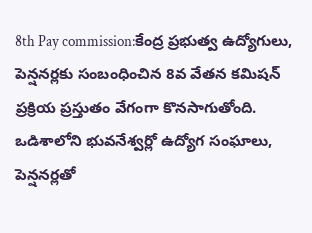8th Pay commission:కేంద్ర ప్రభుత్వ ఉద్యోగులు, పెన్షనర్లకు సంబంధించిన 8వ వేతన కమిషన్ ప్రక్రియ ప్రస్తుతం వేగంగా కొనసాగుతోంది. ఒడిశాలోని భువనేశ్వర్లో ఉద్యోగ సంఘాలు, పెన్షనర్లతో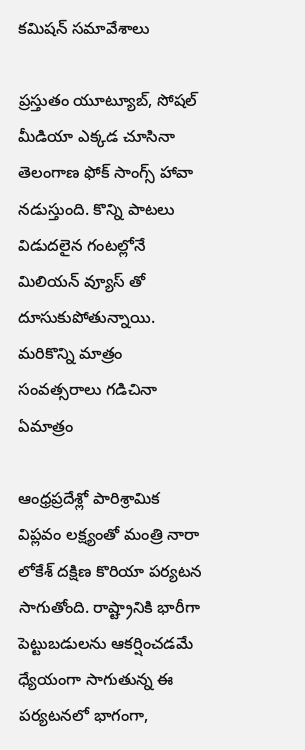కమిషన్ సమావేశాలు

ప్రస్తుతం యూట్యూబ్, సోషల్ మీడియా ఎక్కడ చూసినా తెలంగాణ ఫోక్ సాంగ్స్ హావా నడుస్తుంది. కొన్ని పాటలు విడుదలైన గంటల్లోనే మిలియన్ వ్యూస్ తో దూసుకుపోతున్నాయి. మరికొన్ని మాత్రం సంవత్సరాలు గడిచినా ఏమాత్రం

ఆంధ్రప్రదేశ్లో పారిశ్రామిక విప్లవం లక్ష్యంతో మంత్రి నారా లోకేశ్ దక్షిణ కొరియా పర్యటన సాగుతోంది. రాష్ట్రానికి భారీగా పెట్టుబడులను ఆకర్షించడమే ధ్యేయంగా సాగుతున్న ఈ పర్యటనలో భాగంగా,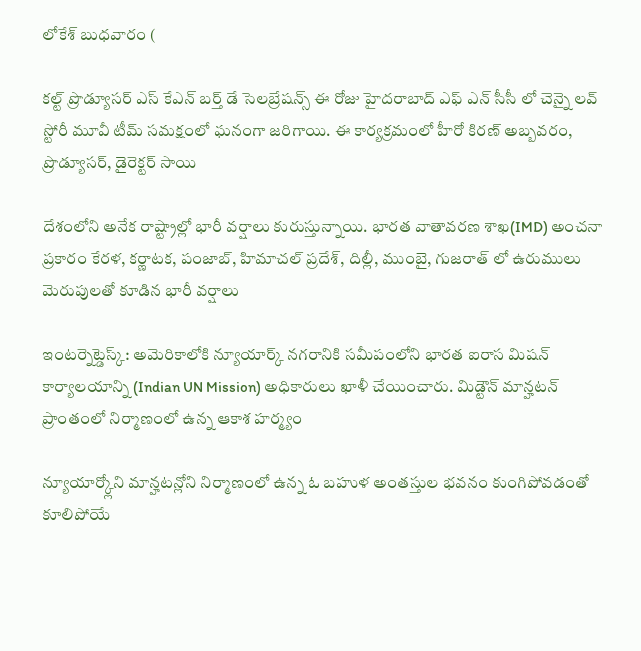లోకేశ్ బుధవారం (

కల్ట్ ప్రొడ్యూసర్ ఎస్ కేఎన్ బర్త్ డే సెలబ్రేషన్స్ ఈ రోజు హైదరాబాద్ ఎఫ్ ఎన్ సీసీ లో చెన్నై లవ్ స్టోరీ మూవీ టీమ్ సమక్షంలో ఘనంగా జరిగాయి. ఈ కార్యక్రమంలో హీరో కిరణ్ అబ్బవరం, ప్రొడ్యూసర్, డైరెక్టర్ సాయి

దేశంలోని అనేక రాష్ట్రాల్లో భారీ వర్షాలు కురుస్తున్నాయి. భారత వాతావరణ శాఖ(IMD) అంచనా ప్రకారం కేరళ, కర్ణాటక, పంజాబ్, హిమాచల్ ప్రదేశ్, దిల్లీ, ముంబై, గుజరాత్ లో ఉరుములు మెరుపులతో కూడిన భారీ వర్షాలు

ఇంటర్నెట్డెస్క్: అమెరికాలోకి న్యూయార్క్ నగరానికి సమీపంలోని భారత ఐరాస మిషన్ కార్యాలయాన్ని (Indian UN Mission) అధికారులు ఖాళీ చేయించారు. మిడ్టౌన్ మాన్హటన్ ప్రాంతంలో నిర్మాణంలో ఉన్న ఆకాశ హర్మ్యం

న్యూయార్క్లోని మాన్హటన్లోని నిర్మాణంలో ఉన్న ఓ బహుళ అంతస్తుల భవనం కుంగిపోవడంతో కూలిపోయే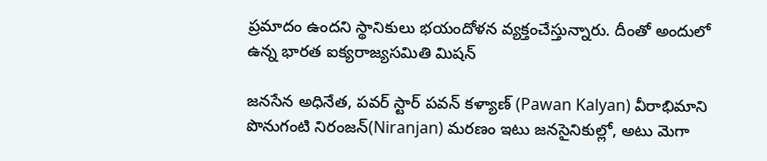ప్రమాదం ఉందని స్థానికులు భయందోళన వ్యక్తంచేస్తున్నారు. దీంతో అందులో ఉన్న భారత ఐక్యరాజ్యసమితి మిషన్

జనసేన అధినేత, పవర్ స్టార్ పవన్ కళ్యాణ్ (Pawan Kalyan) వీరాభిమాని పొనుగంటి నిరంజన్(Niranjan) మరణం ఇటు జనసైనికుల్లో, అటు మెగా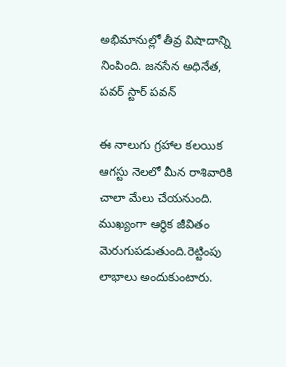అభిమానుల్లో తీవ్ర విషాదాన్ని నింపింది. జనసేన అధినేత, పవర్ స్టార్ పవన్

ఈ నాలుగు గ్రహాల కలయిక ఆగస్టు నెలలో మీన రాశివారికి చాలా మేలు చేయనుంది. ముఖ్యంగా ఆర్థిక జీవితం మెరుగుపడుతుంది.రెట్టింపు లాభాలు అందుకుంటారు.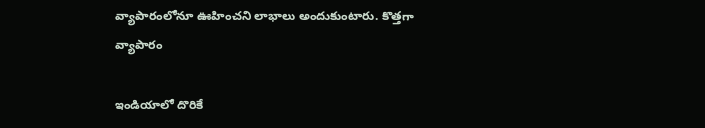వ్యాపారంలోనూ ఊహించని లాభాలు అందుకుంటారు. కొత్తగా వ్యాపారం

ఇండియాలో దొరికే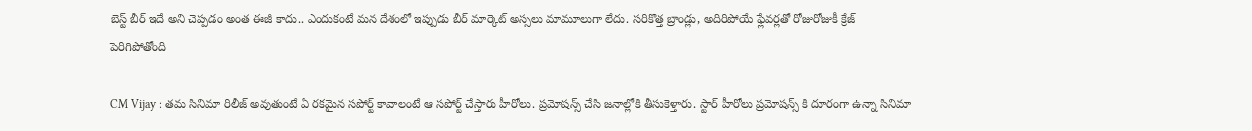బెస్ట్ బీర్ ఇదే అని చెప్పడం అంత ఈజీ కాదు.. ఎందుకంటే మన దేశంలో ఇప్పుడు బీర్ మార్కెట్ అస్సలు మామూలుగా లేదు. సరికొత్త బ్రాండ్లు, అదిరిపోయే ఫ్లేవర్లతో రోజురోజుకీ క్రేజ్ పెరిగిపోతోంది

CM Vijay : తమ సినిమా రిలీజ్ అవుతుంటే ఏ రకమైన సపోర్ట్ కావాలంటే ఆ సపోర్ట్ చేస్తారు హీరోలు. ప్రమోషన్స్ చేసి జనాల్లోకి తీసుకెళ్తారు. స్టార్ హీరోలు ప్రమోషన్స్ కి దూరంగా ఉన్నా సినిమా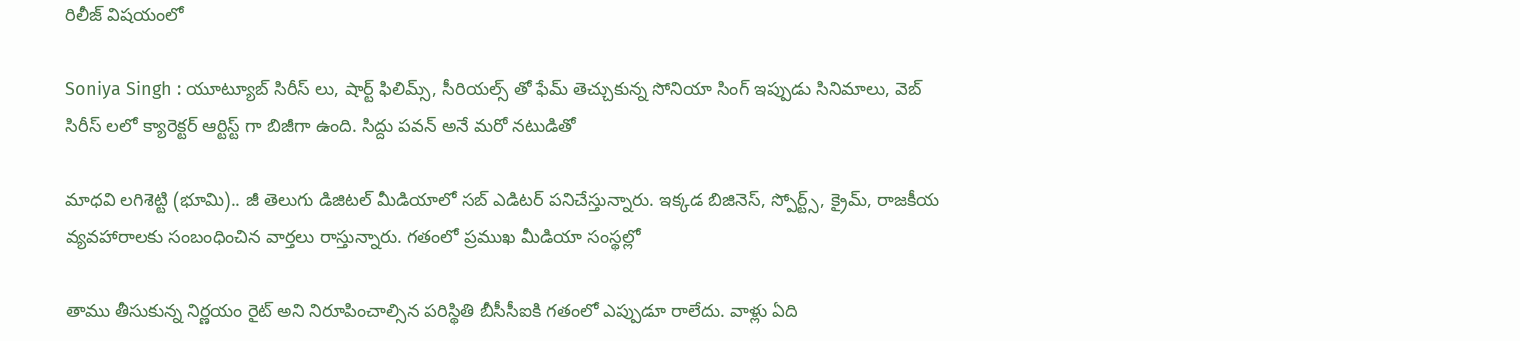రిలీజ్ విషయంలో

Soniya Singh : యూట్యూబ్ సిరీస్ లు, షార్ట్ ఫిలిమ్స్, సీరియల్స్ తో ఫేమ్ తెచ్చుకున్న సోనియా సింగ్ ఇప్పుడు సినిమాలు, వెబ్ సిరీస్ లలో క్యారెక్టర్ ఆర్టిస్ట్ గా బిజీగా ఉంది. సిద్దు పవన్ అనే మరో నటుడితో

మాధవి లగిశెట్టి (భూమి).. జీ తెలుగు డిజిటల్ మీడియాలో సబ్ ఎడిటర్ పనిచేస్తున్నారు. ఇక్కడ బిజినెస్, స్పోర్ట్స్, క్రైమ్, రాజకీయ వ్యవహారాలకు సంబంధించిన వార్తలు రాస్తున్నారు. గతంలో ప్రముఖ మీడియా సంస్థల్లో

తాము తీసుకున్న నిర్ణయం రైట్ అని నిరూపించాల్సిన పరిస్థితి బీసీసీఐకి గతంలో ఎప్పుడూ రాలేదు. వాళ్లు ఏది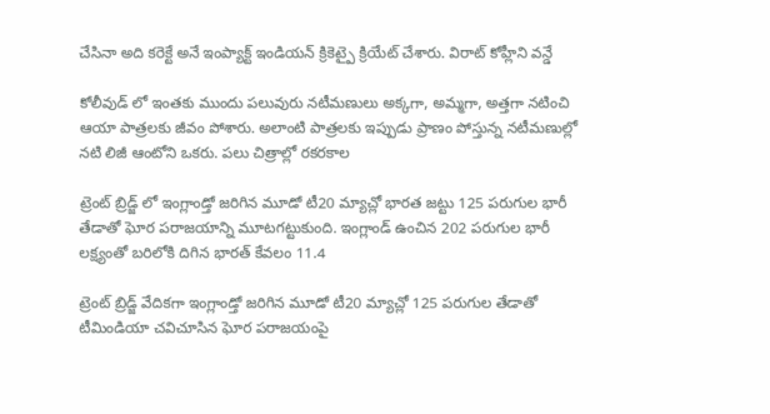చేసినా అది కరెక్టే అనే ఇంప్యాక్ట్ ఇండియన్ క్రికెట్పై క్రియేట్ చేశారు. విరాట్ కోహ్లీని వన్డే

కోలీవుడ్ లో ఇంతకు ముందు పలువురు నటీమణులు అక్కగా, అమ్మగా, అత్తగా నటించి ఆయా పాత్రలకు జీవం పోశారు. అలాంటి పాత్రలకు ఇప్పుడు ప్రాణం పోస్తున్న నటీమణుల్లో నటి లిజీ ఆంటోని ఒకరు. పలు చిత్రాల్లో రకరకాల

ట్రెంట్ బ్రిడ్జ్ లో ఇంగ్లాండ్తో జరిగిన మూడో టీ20 మ్యాచ్లో భారత జట్టు 125 పరుగుల భారీ తేడాతో ఘోర పరాజయాన్ని మూటగట్టుకుంది. ఇంగ్లాండ్ ఉంచిన 202 పరుగుల భారీ లక్ష్యంతో బరిలోకి దిగిన భారత్ కేవలం 11.4

ట్రెంట్ బ్రిడ్జ్ వేదికగా ఇంగ్లాండ్తో జరిగిన మూడో టీ20 మ్యాచ్లో 125 పరుగుల తేడాతో టీమిండియా చవిచూసిన ఘోర పరాజయంపై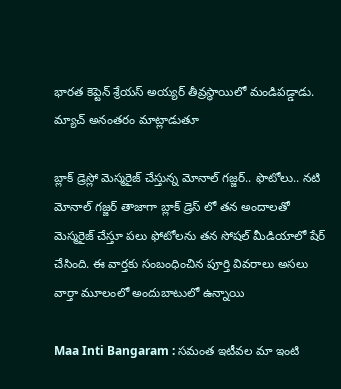భారత కెప్టెన్ శ్రేయస్ అయ్యర్ తీవ్రస్థాయిలో మండిపడ్డాడు. మ్యాచ్ అనంతరం మాట్లాడుతూ

బ్లాక్ డ్రెస్లో మెస్మరైజ్ చేస్తున్న మోనాల్ గజ్జర్.. ఫొటోలు.. నటి మోనాల్ గజ్జర్ తాజాగా బ్లాక్ డ్రెస్ లో తన అందాలతో మెస్మరైజ్ చేస్తూ పలు ఫోటోలను తన సోషల్ మీడియాలో షేర్ చేసింది. ఈ వార్తకు సంబంధించిన పూర్తి వివరాలు అసలు వార్తా మూలంలో అందుబాటులో ఉన్నాయి

Maa Inti Bangaram : సమంత ఇటీవల మా ఇంటి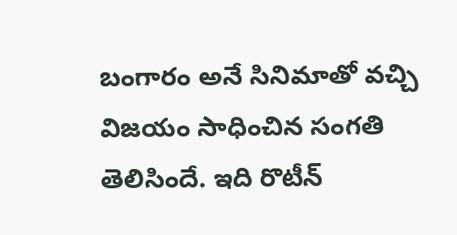బంగారం అనే సినిమాతో వచ్చి విజయం సాధించిన సంగతి తెలిసిందే. ఇది రొటీన్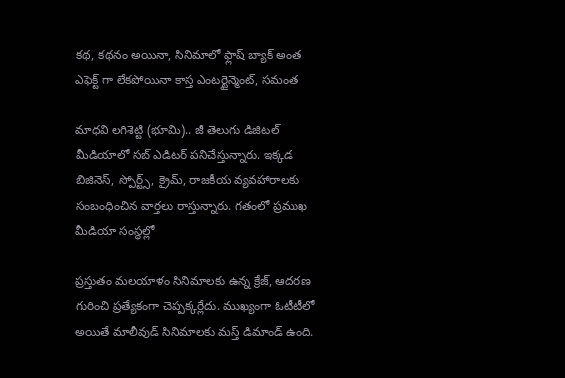కథ, కథనం అయినా, సినిమాలో ఫ్లాష్ బ్యాక్ అంత ఎఫెక్ట్ గా లేకపోయినా కాస్త ఎంటర్టైన్మెంట్, సమంత

మాధవి లగిశెట్టి (భూమి).. జీ తెలుగు డిజిటల్ మీడియాలో సబ్ ఎడిటర్ పనిచేస్తున్నారు. ఇక్కడ బిజినెస్, స్పోర్ట్స్, క్రైమ్, రాజకీయ వ్యవహారాలకు సంబంధించిన వార్తలు రాస్తున్నారు. గతంలో ప్రముఖ మీడియా సంస్థల్లో

ప్రస్తుతం మలయాళం సినిమాలకు ఉన్న క్రేజ్, ఆదరణ గురించి ప్రత్యేకంగా చెప్పక్కర్లేదు. ముఖ్యంగా ఓటీటీలో అయితే మాలీవుడ్ సినిమాలకు మస్త్ డిమాండ్ ఉంది.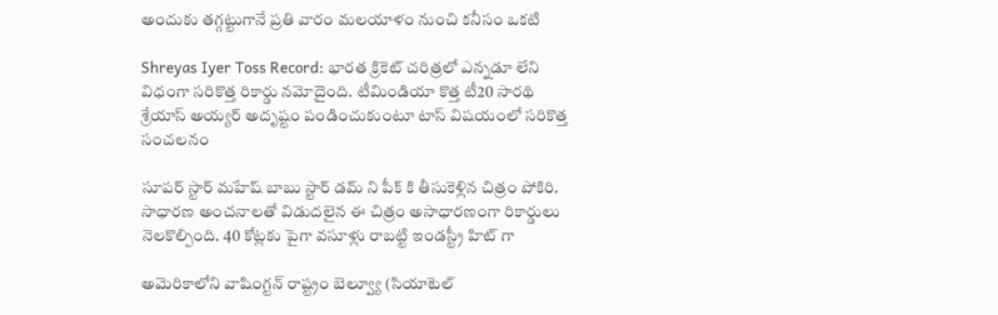అందుకు తగ్గట్టుగానే ప్రతి వారం మలయాళం నుంచి కనీసం ఒకటి

Shreyas Iyer Toss Record: భారత క్రికెట్ చరిత్రలో ఎన్నడూ లేని విధంగా సరికొత్త రికార్డు నమోదైంది. టీమిండియా కొత్త టీ20 సారథి శ్రేయాస్ అయ్యర్ అదృష్టం పండించుకుంటూ టాస్ విషయంలో సరికొత్త సంచలనం

సూపర్ స్టార్ మహేష్ బాబు స్టార్ డమ్ ని పీక్ కి తీసుకెళ్లిన చిత్రం పోకిరి. సాధారణ అంచనాలతో విడుదలైన ఈ చిత్రం అసాధారణంగా రికార్డులు నెలకొల్పింది. 40 కోట్లకు పైగా వసూళ్లు రాబట్టి ఇండస్ట్రీ హిట్ గా

అమెరికాలోని వాషింగ్టన్ రాష్ట్రం బెల్వ్యూ (సియాటెల్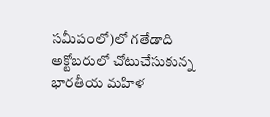సమీపంలో)లో గతేడాది అక్టోబరులో చోటుచేసుకున్న భారతీయ మహిళ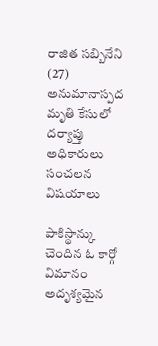రాజిత సబ్బినేని (27) అనుమానాస్పద మృతి కేసులో దర్యాప్తు అధికారులు సంచలన విషయాలు

పాకిస్థాన్కు చెందిన ఓ కార్గో విమానం అదృశ్యమైన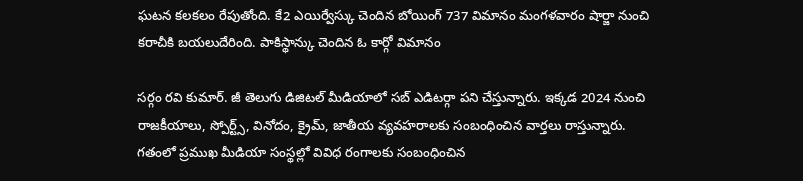ఘటన కలకలం రేపుతోంది. కే2 ఎయిర్వేస్కు చెందిన బోయింగ్ 737 విమానం మంగళవారం షార్జా నుంచి కరాచీకి బయలుదేరింది. పాకిస్థాన్కు చెందిన ఓ కార్గో విమానం

సర్గం రవి కుమార్. జీ తెలుగు డిజిటల్ మీడియాలో సబ్ ఎడిటర్గా పని చేస్తున్నారు. ఇక్కడ 2024 నుంచి రాజకీయాలు, స్పోర్ట్స్, వినోదం, క్రైమ్, జాతీయ వ్యవహరాలకు సంబంధించిన వార్తలు రాస్తున్నారు. గతంలో ప్రముఖ మీడియా సంస్థల్లో వివిధ రంగాలకు సంబంధించిన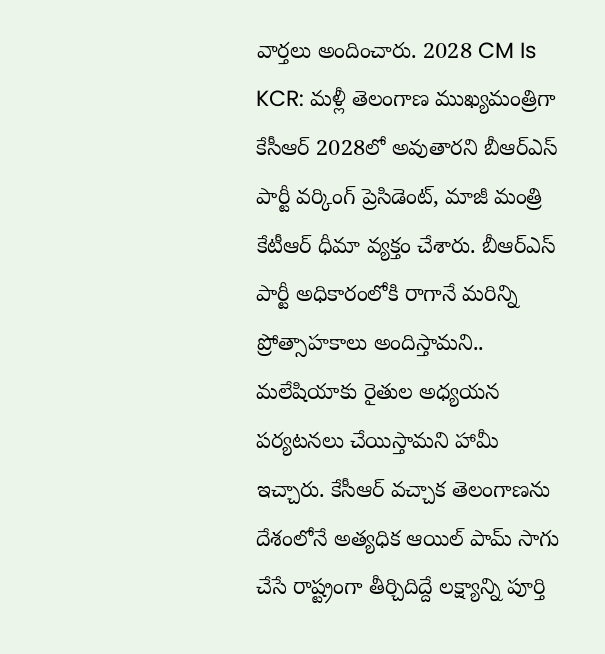వార్తలు అందించారు. 2028 CM Is KCR: మళ్లీ తెలంగాణ ముఖ్యమంత్రిగా కేసీఆర్ 2028లో అవుతారని బీఆర్ఎస్ పార్టీ వర్కింగ్ ప్రెసిడెంట్, మాజీ మంత్రి కేటీఆర్ ధీమా వ్యక్తం చేశారు. బీఆర్ఎస్ పార్టీ అధికారంలోకి రాగానే మరిన్ని ప్రోత్సాహకాలు అందిస్తామని.. మలేషియాకు రైతుల అధ్యయన పర్యటనలు చేయిస్తామని హామీ ఇచ్చారు. కేసీఆర్ వచ్చాక తెలంగాణను దేశంలోనే అత్యధిక ఆయిల్ పామ్ సాగు చేసే రాష్ట్రంగా తీర్చిదిద్దే లక్ష్యాన్ని పూర్తి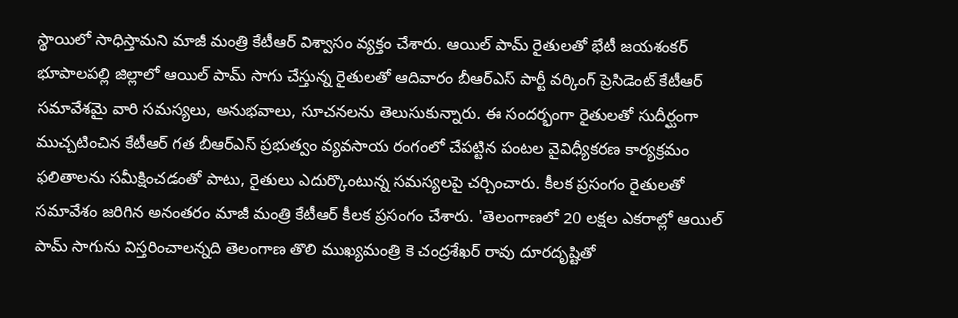స్థాయిలో సాధిస్తామని మాజీ మంత్రి కేటీఆర్ విశ్వాసం వ్యక్తం చేశారు. ఆయిల్ పామ్ రైతులతో భేటీ జయశంకర్ భూపాలపల్లి జిల్లాలో ఆయిల్ పామ్ సాగు చేస్తున్న రైతులతో ఆదివారం బీఆర్ఎస్ పార్టీ వర్కింగ్ ప్రెసిడెంట్ కేటీఆర్ సమావేశమై వారి సమస్యలు, అనుభవాలు, సూచనలను తెలుసుకున్నారు. ఈ సందర్భంగా రైతులతో సుదీర్ఘంగా ముచ్చటించిన కేటీఆర్ గత బీఆర్ఎస్ ప్రభుత్వం వ్యవసాయ రంగంలో చేపట్టిన పంటల వైవిధ్యీకరణ కార్యక్రమం ఫలితాలను సమీక్షించడంతో పాటు, రైతులు ఎదుర్కొంటున్న సమస్యలపై చర్చించారు. కీలక ప్రసంగం రైతులతో సమావేశం జరిగిన అనంతరం మాజీ మంత్రి కేటీఆర్ కీలక ప్రసంగం చేశారు. 'తెలంగాణలో 20 లక్షల ఎకరాల్లో ఆయిల్ పామ్ సాగును విస్తరించాలన్నది తెలంగాణ తొలి ముఖ్యమంత్రి కె చంద్రశేఖర్ రావు దూరదృష్టితో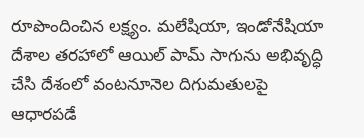రూపొందించిన లక్ష్యం. మలేషియా, ఇండోనేషియా దేశాల తరహాలో ఆయిల్ పామ్ సాగును అభివృద్ధి చేసి దేశంలో వంటనూనెల దిగుమతులపై ఆధారపడే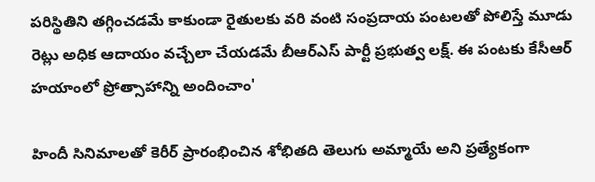పరిస్థితిని తగ్గించడమే కాకుండా రైతులకు వరి వంటి సంప్రదాయ పంటలతో పోలిస్తే మూడు రెట్లు అధిక ఆదాయం వచ్చేలా చేయడమే బీఆర్ఎస్ పార్టీ ప్రభుత్వ లక్ష్. ఈ పంటకు కేసీఆర్ హయాంలో ప్రోత్సాహాన్ని అందించాం'

హిందీ సినిమాలతో కెరీర్ ప్రారంభించిన శోభితది తెలుగు అమ్మాయే అని ప్రత్యేకంగా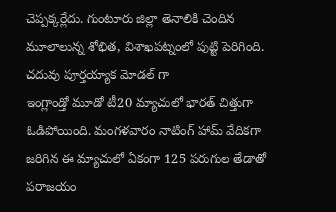చెప్పక్కర్లేదు. గుంటూరు జిల్లా తెనాలికి చెందిన మూలాలున్న శోభిత, విశాఖపట్నంలో పుట్టి పెరిగింది. చదువు పూర్తయ్యాక మోడల్ గా
ఇంగ్లాండ్తో మూడో టీ20 మ్యాచులో భారత్ చిత్తుగా ఓడిపోయింది. మంగళవారం నాటింగ్ హామ్ వేదికగా జరిగిన ఈ మ్యాచులో ఏకంగా 125 పరుగుల తేడాతో పరాజయం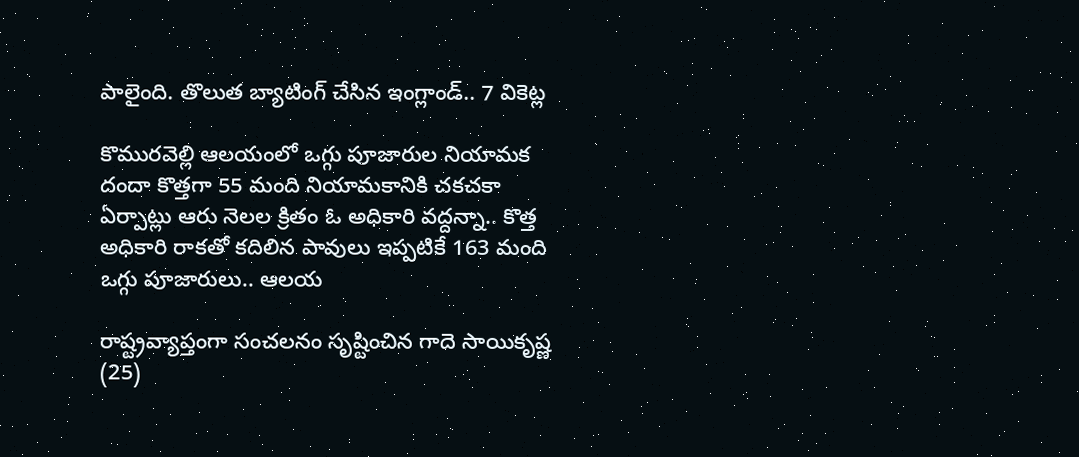పాలైంది. తొలుత బ్యాటింగ్ చేసిన ఇంగ్లాండ్.. 7 వికెట్ల

కొమురవెల్లి ఆలయంలో ఒగ్గు పూజారుల నియామక దందా కొత్తగా 55 మంది నియామకానికి చకచకా ఏర్పాట్లు ఆరు నెలల క్రితం ఓ అధికారి వద్దన్నా.. కొత్త అధికారి రాకతో కదిలిన పావులు ఇప్పటికే 163 మంది ఒగ్గు పూజారులు.. ఆలయ

రాష్ట్రవ్యాప్తంగా సంచలనం సృష్టించిన గాదె సాయికృష్ణ (25)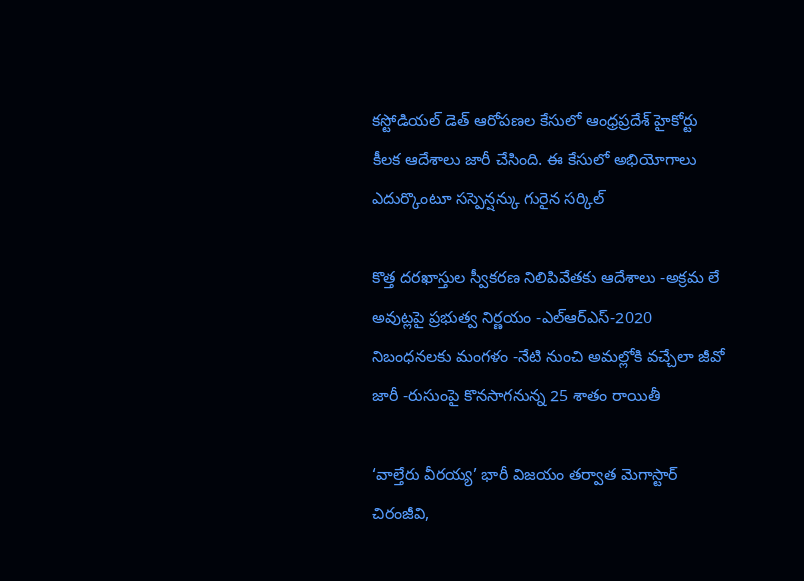కస్టోడియల్ డెత్ ఆరోపణల కేసులో ఆంధ్రప్రదేశ్ హైకోర్టు కీలక ఆదేశాలు జారీ చేసింది. ఈ కేసులో అభియోగాలు ఎదుర్కొంటూ సస్పెన్షన్కు గురైన సర్కిల్

కొత్త దరఖాస్తుల స్వీకరణ నిలిపివేతకు ఆదేశాలు -అక్రమ లే అవుట్లపై ప్రభుత్వ నిర్ణయం -ఎల్ఆర్ఎస్-2020 నిబంధనలకు మంగళం -నేటి నుంచి అమల్లోకి వచ్చేలా జీవో జారీ -రుసుంపై కొనసాగనున్న 25 శాతం రాయితీ

‘వాల్తేరు వీరయ్య’ భారీ విజయం తర్వాత మెగాస్టార్ చిరంజీవి,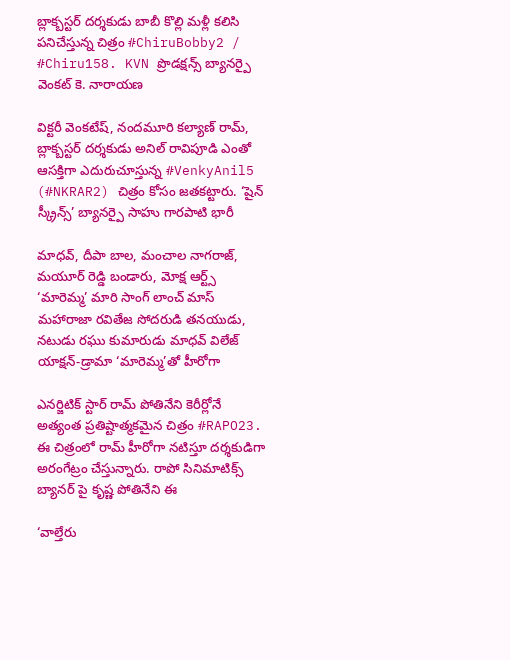బ్లాక్బస్టర్ దర్శకుడు బాబీ కొల్లి మళ్లీ కలిసి పనిచేస్తున్న చిత్రం #ChiruBobby2 / #Chiru158. KVN ప్రొడక్షన్స్ బ్యానర్పై వెంకట్ కె. నారాయణ

విక్టరీ వెంకటేష్, నందమూరి కల్యాణ్ రామ్, బ్లాక్బస్టర్ దర్శకుడు అనిల్ రావిపూడి ఎంతో ఆసక్తిగా ఎదురుచూస్తున్న #VenkyAnil5 (#NKRAR2) చిత్రం కోసం జతకట్టారు. ‘షైన్ స్క్రీన్స్’ బ్యానర్పై సాహు గారపాటి భారీ

మాధవ్, దీపా బాల, మంచాల నాగరాజ్, మయూర్ రెడ్డి బండారు, మోక్ష ఆర్ట్స్ ‘మారెమ్మ’ మారి సాంగ్ లాంచ్ మాస్ మహారాజా రవితేజ సోదరుడి తనయుడు, నటుడు రఘు కుమారుడు మాధవ్ విలేజ్ యాక్షన్-డ్రామా ‘మారెమ్మ’తో హీరోగా

ఎనర్జిటిక్ స్టార్ రామ్ పోతినేని కెరీర్లోనే అత్యంత ప్రతిష్టాత్మకమైన చిత్రం #RAPO23. ఈ చిత్రంలో రామ్ హీరోగా నటిస్తూ దర్శకుడిగా అరంగేట్రం చేస్తున్నారు. రాపో సినిమాటిక్స్ బ్యానర్ పై కృష్ణ పోతినేని ఈ

‘వాల్తేరు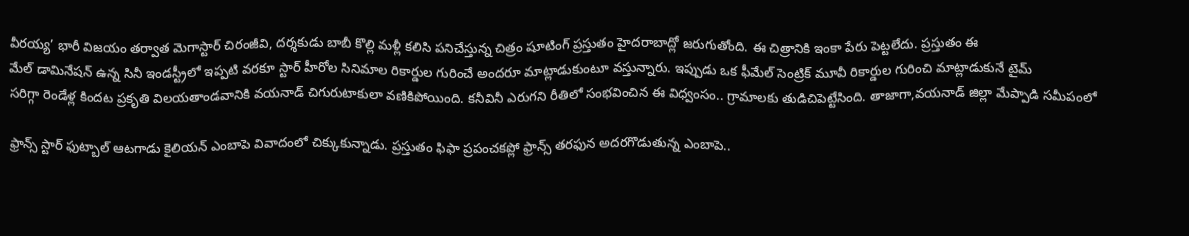వీరయ్య’ భారీ విజయం తర్వాత మెగాస్టార్ చిరంజీవి, దర్శకుడు బాబీ కొల్లి మళ్లీ కలిసి పనిచేస్తున్న చిత్రం షూటింగ్ ప్రస్తుతం హైదరాబాద్లో జరుగుతోంది. ఈ చిత్రానికి ఇంకా పేరు పెట్టలేదు. ప్రస్తుతం ఈ
మేల్ డామినేషన్ ఉన్న సినీ ఇండస్ట్రీలో ఇప్పటి వరకూ స్టార్ హీరోల సినిమాల రికార్డుల గురించే అందరూ మాట్లాడుకుంటూ వస్తున్నారు. ఇప్పుడు ఒక ఫీమేల్ సెంట్రిక్ మూవీ రికార్డుల గురించి మాట్లాడుకునే టైమ్
సరిగ్గా రెండేళ్ల కిందట ప్రకృతి విలయతాండవానికి వయనాడ్ చిగురుటాకులా వణికిపోయింది. కనీవినీ ఎరుగని రీతిలో సంభవించిన ఈ విధ్వంసం.. గ్రామాలకు తుడిచిపెట్టేసింది. తాజాగా,వయనాడ్ జిల్లా మేప్పాడి సమీపంలో

ఫ్రాన్స్ స్టార్ ఫుట్బాల్ ఆటగాడు కైలియన్ ఎంబాపె వివాదంలో చిక్కుకున్నాడు. ప్రస్తుతం ఫిఫా ప్రపంచకప్లో ఫ్రాన్స్ తరఫున అదరగొడుతున్న ఎంబాపె..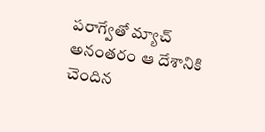పరాగ్వేతో మ్యాచ్ అనంతరం ఆ దేశానికి చెందిన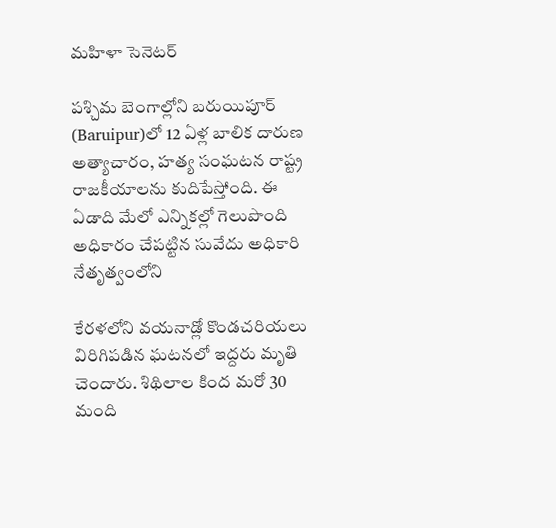మహిళా సెనెటర్

పశ్చిమ బెంగాల్లోని బరుయిపూర్ (Baruipur)లో 12 ఏళ్ల బాలిక దారుణ అత్యాచారం, హత్య సంఘటన రాష్ట్ర రాజకీయాలను కుదిపేస్తోంది. ఈ ఏడాది మేలో ఎన్నికల్లో గెలుపొంది అధికారం చేపట్టిన సువేదు అధికారి నేతృత్వంలోని

కేరళలోని వయనాడ్లో కొండచరియలు విరిగిపడిన ఘటనలో ఇద్దరు మృతి చెందారు. శిథిలాల కింద మరో 30 మంది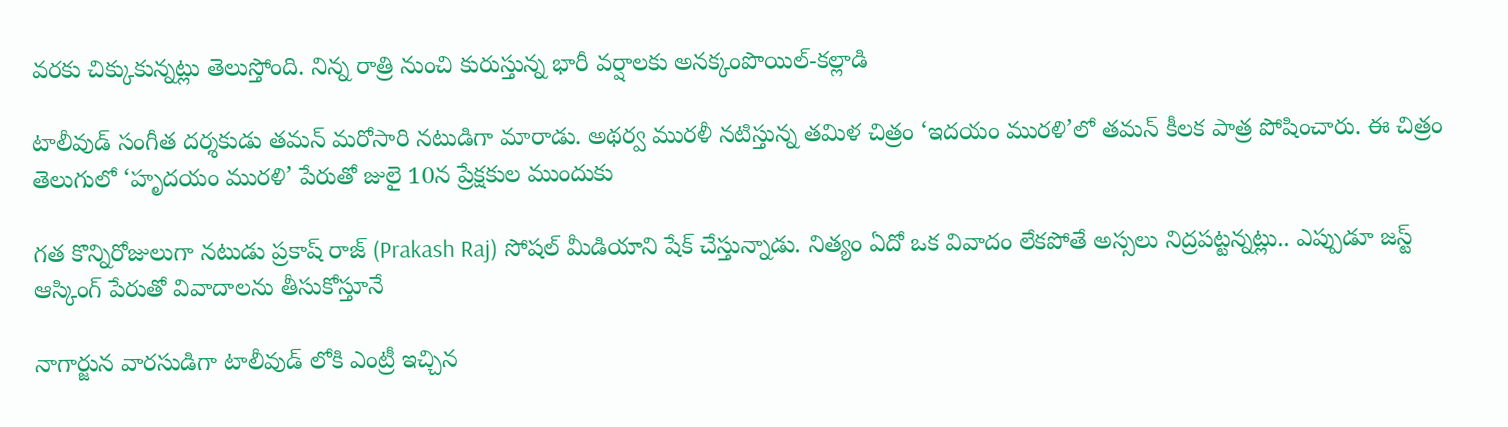వరకు చిక్కుకున్నట్లు తెలుస్తోంది. నిన్న రాత్రి నుంచి కురుస్తున్న భారీ వర్షాలకు అనక్కంపొయిల్-కల్లాడి

టాలీవుడ్ సంగీత దర్శకుడు తమన్ మరోసారి నటుడిగా మారాడు. అథర్వ మురళీ నటిస్తున్న తమిళ చిత్రం ‘ఇదయం మురళి’లో తమన్ కీలక పాత్ర పోషించారు. ఈ చిత్రం తెలుగులో ‘హృదయం మురళి’ పేరుతో జులై 10న ప్రేక్షకుల ముందుకు

గత కొన్నిరోజులుగా నటుడు ప్రకాష్ రాజ్ (Prakash Raj) సోషల్ మీడియాని షేక్ చేస్తున్నాడు. నిత్యం ఏదో ఒక వివాదం లేకపోతే అస్సలు నిద్రపట్టన్నట్లు.. ఎప్పుడూ జస్ట్ ఆస్కింగ్ పేరుతో వివాదాలను తీసుకోస్తూనే

నాగార్జున వారసుడిగా టాలీవుడ్ లోకి ఎంట్రీ ఇచ్చిన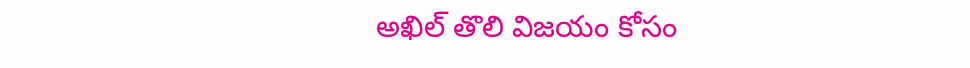అఖిల్ తొలి విజయం కోసం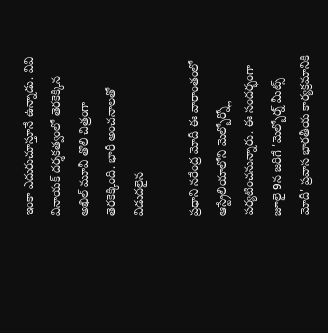ఇంకా ఎదురుచూస్తూనే ఉన్నాడు. వివి వినాయక్ దర్శకత్వంలో తెరకెక్కిన అఖిల్ మూవీ తొలి చిత్రంగా తెరకెక్కింది. భారీ అంచనాలతో విడుదలైన

ప్రధాని నరేంద్ర మోదీ ఈ వారాంతంలో ఆస్ట్రేలియాలోని మెల్బోర్న్లో పర్యటించనున్నారు. ఈ సందర్భంగా జూలై 9న జరిగే 'మెల్బోర్న్ మీట్స్ మోదీ' ప్రవాస భారతీయ కార్యక్రమానికి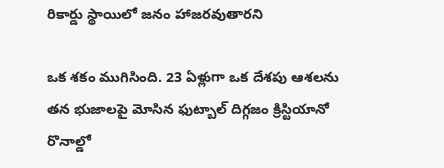రికార్డు స్థాయిలో జనం హాజరవుతారని

ఒక శకం ముగిసింది. 23 ఏళ్లుగా ఒక దేశపు ఆశలను తన భుజాలపై మోసిన ఫుట్బాల్ దిగ్గజం క్రిస్టియానో రొనాల్డో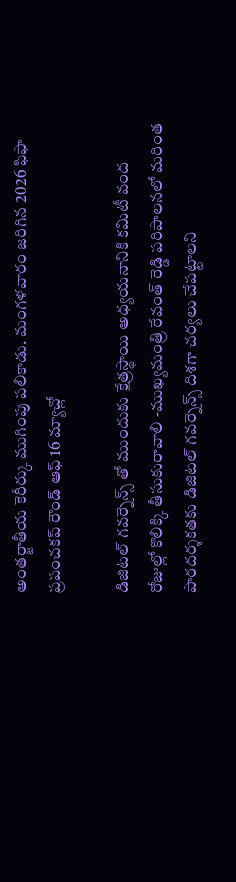అంతర్జాతీయ కెరీర్కు ముగింపు పలికాడు. మంగళవారం జరిగిన 2026 ఫిఫా ప్రపంచకప్ రౌండ్ ఆఫ్ 16 మ్యాచ్లో

డిజిటల్ గవర్నెన్స్ తో ముందుకు క్షేత్రస్థాయి అధ్యయనానికి కమిటీ వంద రోజుల్లో కొలిక్కి తీసుకురావాలి -ముఖ్యమంత్రి రేవంత్ రెడ్డి పరిపాలనలో మరింత పారదర్శకతకు డిజిటల్ గవర్నెన్స్ దిశగా చర్యలు చేపట్టాలని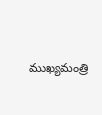ముఖ్యమంత్రి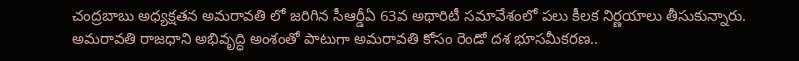చంద్రబాబు అధ్యక్షతన అమరావతి లో జరిగిన సీఆర్డీఏ 63వ అథారిటీ సమావేశంలో పలు కీలక నిర్ణయాలు తీసుకున్నారు. అమరావతి రాజధాని అభివృద్ధి అంశంతో పాటుగా అమరావతి కోసం రెండో దశ భూసమీకరణ..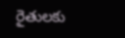రైతులకు